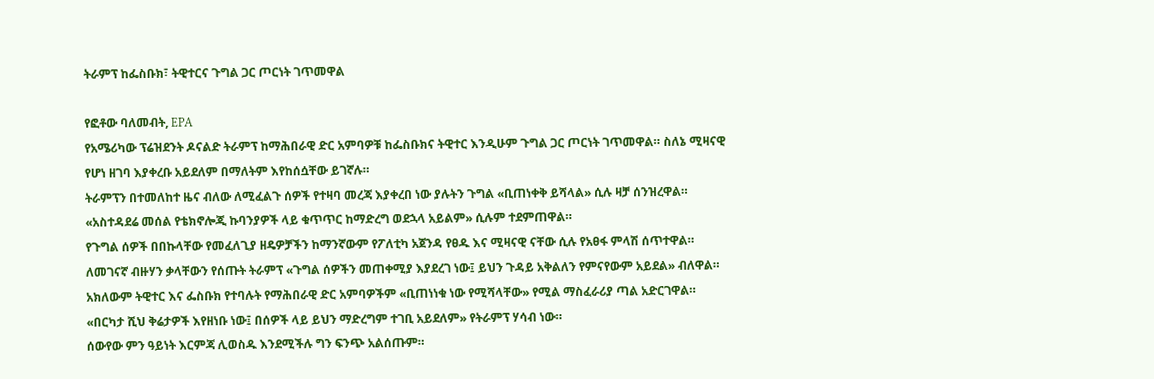ትራምፕ ከፌስቡክ፣ ትዊተርና ጉግል ጋር ጦርነት ገጥመዋል

የፎቶው ባለመብት, EPA
የአሜሪካው ፕሬዝደንት ዶናልድ ትራምፕ ከማሕበራዊ ድር አምባዎቹ ከፌስቡክና ትዊተር እንዲሁም ጉግል ጋር ጦርነት ገጥመዋል። ስለኔ ሚዛናዊ የሆነ ዘገባ እያቀረቡ አይደለም በማለትም እየከሰሷቸው ይገኛሉ።
ትራምፕን በተመለከተ ዜና ብለው ለሚፈልጉ ሰዎች የተዛባ መረጃ እያቀረበ ነው ያሉትን ጉግል «ቢጠነቀቅ ይሻላል» ሲሉ ዛቻ ሰንዝረዋል።
«አስተዳደሬ መሰል የቴክኖሎጂ ኩባንያዎች ላይ ቁጥጥር ከማድረግ ወደኋላ አይልም» ሲሉም ተደምጠዋል።
የጉግል ሰዎች በበኩላቸው የመፈለጊያ ዘዴዎቻችን ከማንኛውም የፖለቲካ አጀንዳ የፀዱ እና ሚዛናዊ ናቸው ሲሉ የአፀፋ ምላሽ ሰጥተዋል።
ለመገናኛ ብዙሃን ቃላቸውን የሰጡት ትራምፕ «ጉግል ሰዎችን መጠቀሚያ እያደረገ ነው፤ ይህን ጉዳይ አቅልለን የምናየውም አይደል» ብለዋል።
አክለውም ትዊተር እና ፌስቡክ የተባሉት የማሕበራዊ ድር አምባዎችም «ቢጠነነቁ ነው የሚሻላቸው» የሚል ማስፈራሪያ ጣል አድርገዋል።
«በርካታ ሺህ ቅሬታዎች እየዘነቡ ነው፤ በሰዎች ላይ ይህን ማድረግም ተገቢ አይደለም» የትራምፕ ሃሳብ ነው።
ሰውየው ምን ዓይነት እርምጃ ሊወስዱ እንደሚችሉ ግን ፍንጭ አልሰጡም።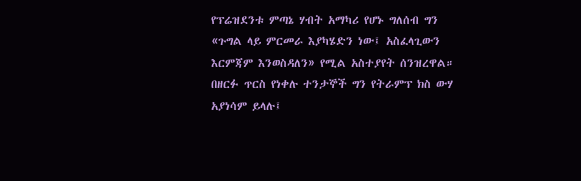የፕሬዝደንቱ ምጣኔ ሃብት አማካሪ የሆኑ ግለሰብ ግን «ጉግል ላይ ምርመራ እያካሄድን ነው፤ አስፈላጊውን እርምጃም እንወስዳለን» የሚል አስተያየት ሰንዝረዋል።
በዘርፉ ጥርስ የነቀሉ ተንታኞች ግን የትራምፕ ክስ ውሃ አያነሳም ይላሉ፤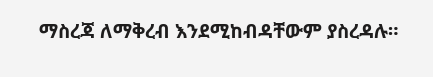ማስረጃ ለማቅረብ እንደሚከብዳቸውም ያስረዳሉ።